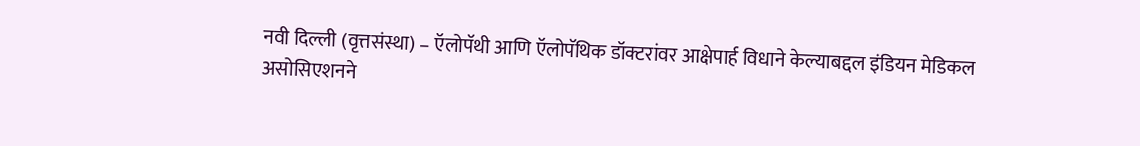नवी दिल्ली (वृत्तसंस्था) – ऍलोपॅथी आणि ऍलोपॅथिक डॉक्टरांवर आक्षेपार्ह विधाने केल्याबद्दल इंडियन मेडिकल असोसिएशनने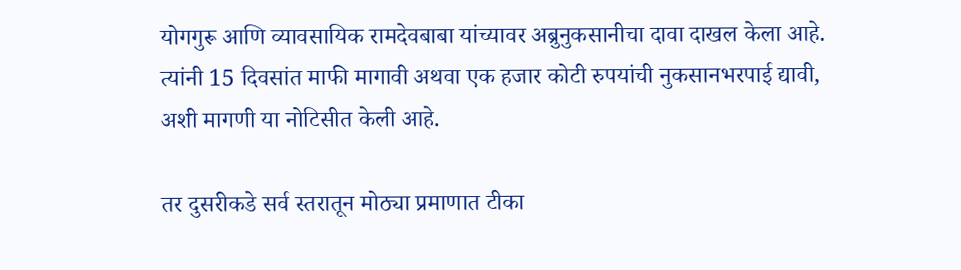योगगुरू आणि व्यावसायिक रामदेवबाबा यांच्यावर अब्रुनुकसानीचा दावा दाखल केला आहे. त्यांनी 15 दिवसांत माफी मागावी अथवा एक हजार कोटी रुपयांची नुकसानभरपाई द्यावी, अशी मागणी या नोटिसीत केली आहे.

तर दुसरीकडे सर्व स्तरातून मोठ्या प्रमाणात टीका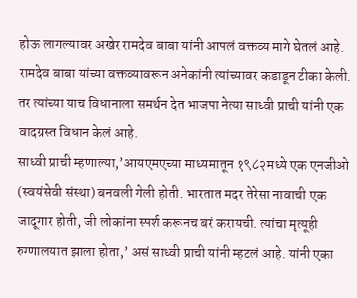होऊ लागल्यावर अखेर रामदेव बाबा यांनी आपलं वक्तव्य मागे घेतलं आहे. रामदेव बाबा यांच्या वक्तव्यावरून अनेकांनी त्यांच्यावर कडाडून टीका केली. तर त्यांच्या याच विधानाला समर्थन देत भाजपा नेत्या साध्वी प्राची यांनी एक वादग्रस्त विधान केलं आहे.
साध्वी प्राची म्हणाल्या,’आयएमएच्या माध्यमातून १९८२मध्ये एक एनजीओ (स्वयंसेवी संस्था) बनवली गेली होती. भारतात मदर तेरेसा नावाची एक जादूगार होती, जी लोकांना स्पर्श करूनच बरं करायची. त्यांचा मृत्यूही रुग्णालयात झाला होता,’ असं साध्वी प्राची यांनी म्हटलं आहे. यांनी एका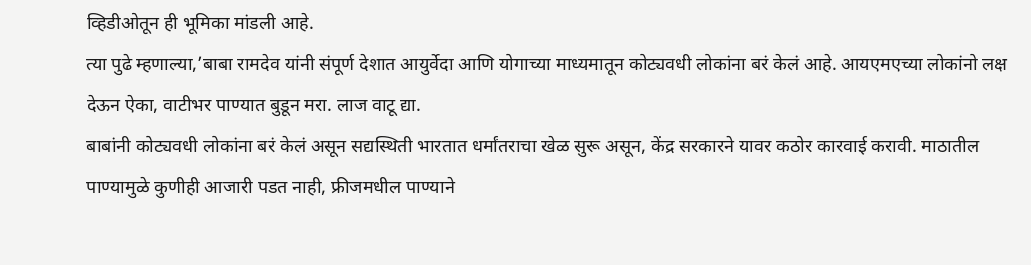व्हिडीओतून ही भूमिका मांडली आहे.
त्या पुढे म्हणाल्या,’बाबा रामदेव यांनी संपूर्ण देशात आयुर्वेदा आणि योगाच्या माध्यमातून कोट्यवधी लोकांना बरं केलं आहे. आयएमएच्या लोकांनो लक्ष देऊन ऐका, वाटीभर पाण्यात बुडून मरा. लाज वाटू द्या.
बाबांनी कोट्यवधी लोकांना बरं केलं असून सद्यस्थिती भारतात धर्मांतराचा खेळ सुरू असून, केंद्र सरकारने यावर कठोर कारवाई करावी. माठातील पाण्यामुळे कुणीही आजारी पडत नाही, फ्रीजमधील पाण्याने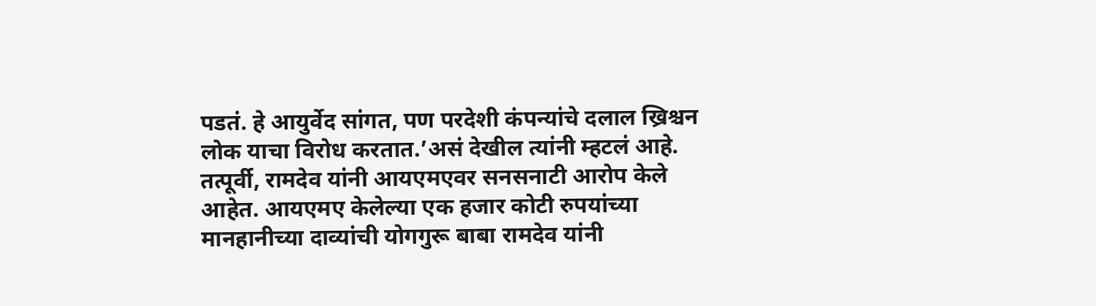पडतं. हे आयुर्वेद सांगत, पण परदेशी कंपन्यांचे दलाल ख्रिश्चन लोक याचा विरोध करतात.’असं देखील त्यांनी म्हटलं आहे.
तत्पूर्वी, रामदेव यांनी आयएमएवर सनसनाटी आरोप केले आहेत. आयएमए केलेल्या एक हजार कोटी रुपयांच्या मानहानीच्या दाव्यांची योगगुरू बाबा रामदेव यांनी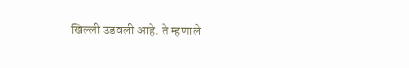खिल्ली उडवली आहे. ते म्हणाले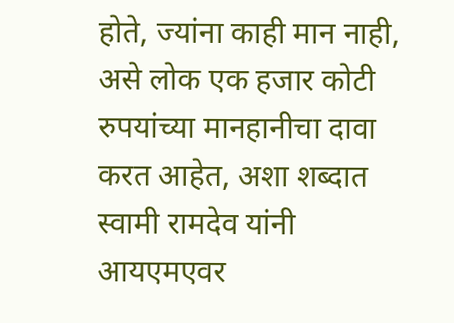होते, ज्यांना काही मान नाही, असे लोक एक हजार कोटी रुपयांच्या मानहानीचा दावा करत आहेत, अशा शब्दात स्वामी रामदेव यांनी आयएमएवर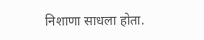निशाणा साधला होता.